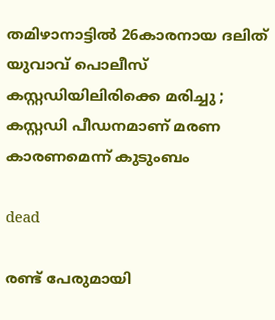തമിഴാനാട്ടില്‍ 26കാരനായ ദലിത് യുവാവ് പൊലീസ് കസ്റ്റഡിയിലിരിക്കെ മരിച്ചു ; കസ്റ്റഡി പീഡനമാണ് മരണ കാരണമെന്ന് കുടുംബം

dead

രണ്ട് പേരുമായി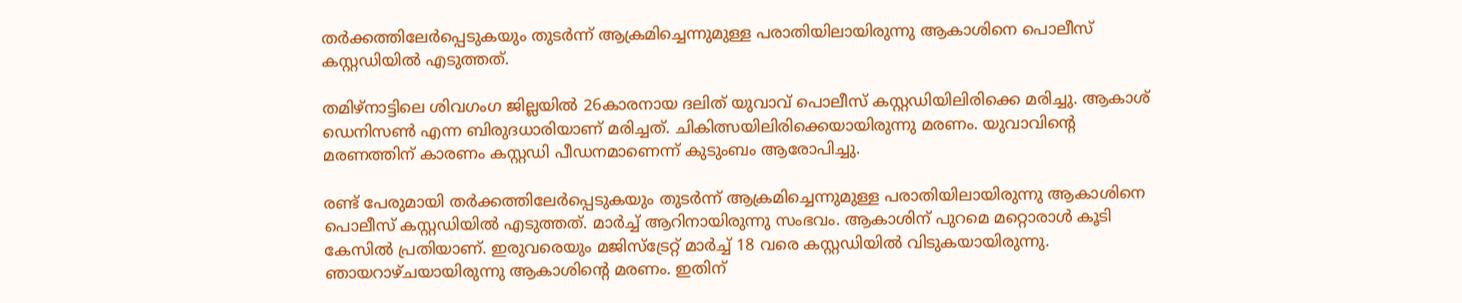തര്‍ക്കത്തിലേര്‍പ്പെടുകയും തുടര്‍ന്ന് ആക്രമിച്ചെന്നുമുള്ള പരാതിയിലായിരുന്നു ആകാശിനെ പൊലീസ് കസ്റ്റഡിയില്‍ എടുത്തത്.

തമിഴ്നാട്ടിലെ ശിവഗംഗ ജില്ലയില്‍ 26കാരനായ ദലിത് യുവാവ് പൊലീസ് കസ്റ്റഡിയിലിരിക്കെ മരിച്ചു. ആകാശ് ഡെനിസണ്‍ എന്ന ബിരുദധാരിയാണ് മരിച്ചത്. ചികിത്സയിലിരിക്കെയായിരുന്നു മരണം. യുവാവിന്റെ മരണത്തിന് കാരണം കസ്റ്റഡി പീഡനമാണെന്ന് കുടുംബം ആരോപിച്ചു.

രണ്ട് പേരുമായി തര്‍ക്കത്തിലേര്‍പ്പെടുകയും തുടര്‍ന്ന് ആക്രമിച്ചെന്നുമുള്ള പരാതിയിലായിരുന്നു ആകാശിനെ പൊലീസ് കസ്റ്റഡിയില്‍ എടുത്തത്. മാര്‍ച്ച് ആറിനായിരുന്നു സംഭവം. ആകാശിന് പുറമെ മറ്റൊരാള്‍ കൂടി കേസില്‍ പ്രതിയാണ്. ഇരുവരെയും മജിസ്‌ട്രേറ്റ് മാര്‍ച്ച് 18 വരെ കസ്റ്റഡിയില്‍ വിടുകയായിരുന്നു. ഞായറാഴ്ചയായിരുന്നു ആകാശിന്റെ മരണം. ഇതിന്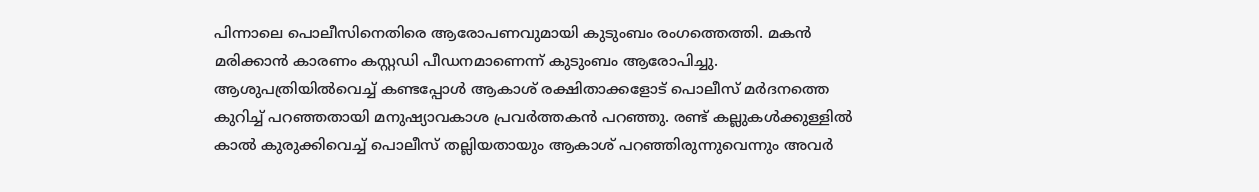പിന്നാലെ പൊലീസിനെതിരെ ആരോപണവുമായി കുടുംബം രംഗത്തെത്തി. മകന്‍ മരിക്കാന്‍ കാരണം കസ്റ്റഡി പീഡനമാണെന്ന് കുടുംബം ആരോപിച്ചു. ആശുപത്രിയില്‍വെച്ച് കണ്ടപ്പോള്‍ ആകാശ് രക്ഷിതാക്കളോട് പൊലീസ് മര്‍ദനത്തെ കുറിച്ച് പറഞ്ഞതായി മനുഷ്യാവകാശ പ്രവര്‍ത്തകന്‍ പറഞ്ഞു. രണ്ട് കല്ലുകള്‍ക്കുള്ളില്‍ കാല്‍ കുരുക്കിവെച്ച് പൊലീസ് തല്ലിയതായും ആകാശ് പറഞ്ഞിരുന്നുവെന്നും അവര്‍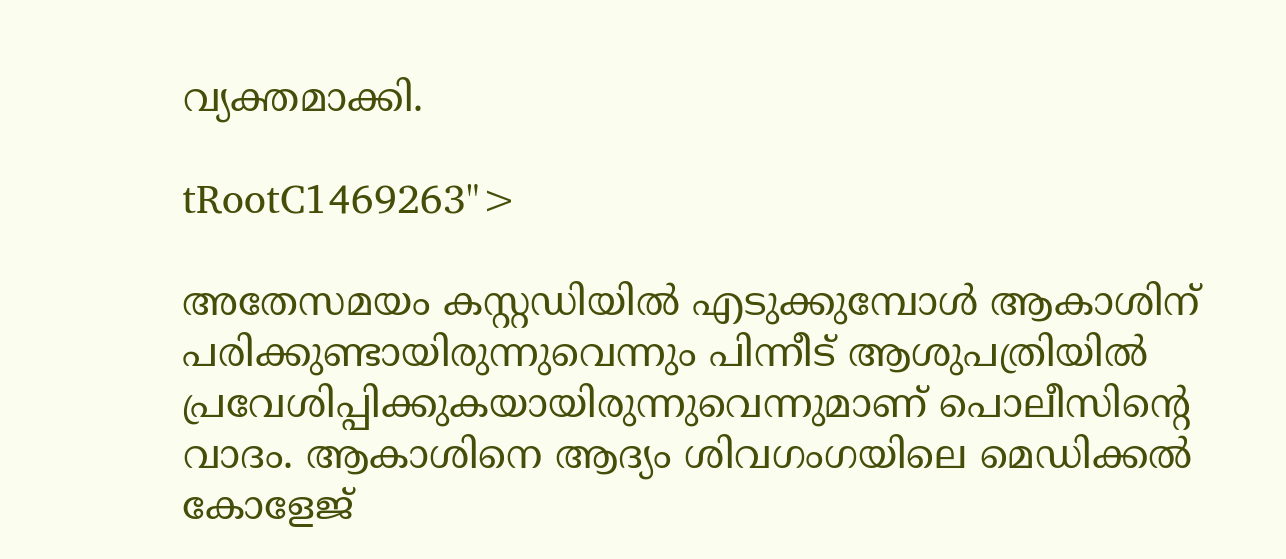വ്യക്തമാക്കി.

tRootC1469263">

അതേസമയം കസ്റ്റഡിയില്‍ എടുക്കുമ്പോള്‍ ആകാശിന് പരിക്കുണ്ടായിരുന്നുവെന്നും പിന്നീട് ആശുപത്രിയില്‍ പ്രവേശിപ്പിക്കുകയായിരുന്നുവെന്നുമാണ് പൊലീസിന്റെ വാദം. ആകാശിനെ ആദ്യം ശിവഗംഗയിലെ മെഡിക്കല്‍ കോളേജ്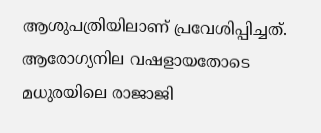ആശുപത്രിയിലാണ് പ്രവേശിപ്പിച്ചത്. ആരോഗ്യനില വഷളായതോടെ മധുരയിലെ രാജാജി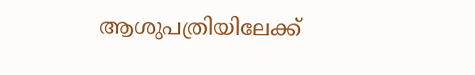ആശുപത്രിയിലേക്ക്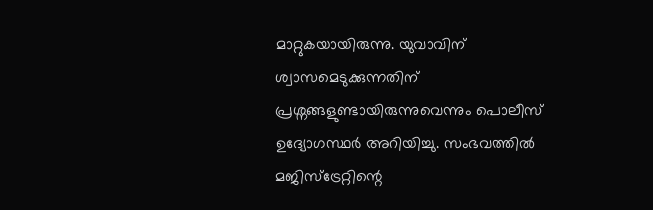മാറ്റുകയായിരുന്നു. യുവാവിന് ശ്വാസമെടുക്കുന്നതിന് പ്രശ്നങ്ങളുണ്ടായിരുന്നുവെന്നും പൊലീസ് ഉദ്യോഗസ്ഥര്‍ അറിയിച്ചു. സംഭവത്തില്‍ മജിസ്ട്രേറ്റിന്റെ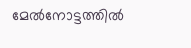മേല്‍നോട്ടത്തില്‍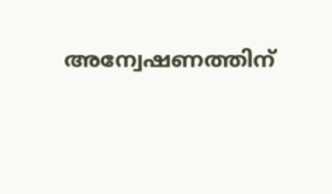അന്വേഷണത്തിന്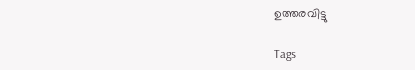ഉത്തരവിട്ടു

Tags